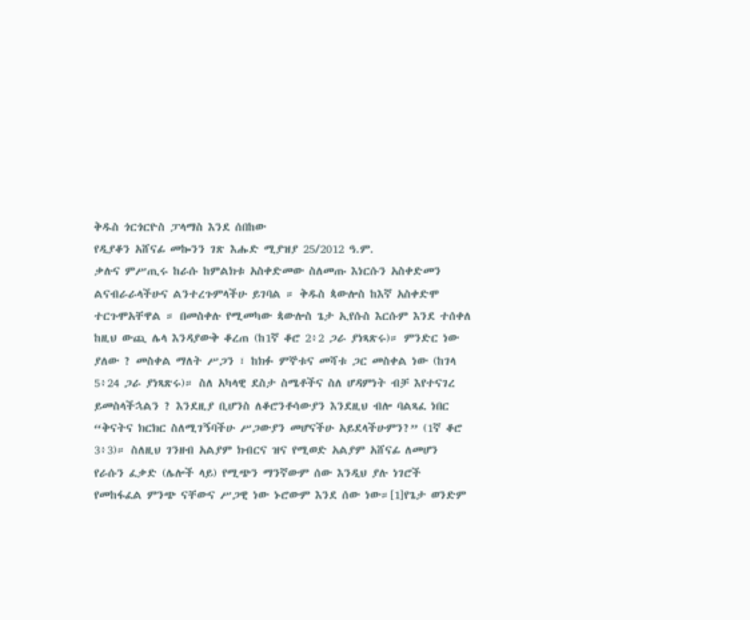ቅዱስ ጎርጎርዮስ ፓላማስ እንደ ሰበከው
የዲያቆን አሸናፊ መኰንን ገጽ እሑድ ሚያዝያ 25/2012 ዓ.ም.
ቃሉና ምሥጢሩ ከራሱ ከምልክቱ አስቀድመው ስለመጡ እነርሱን አስቀድመን ልናብራራላችሁና ልንተረጉምላችሁ ይገባል ። ቅዱስ ጳውሎስ ከእኛ አስቀድሞ ተርጉሞአቸዋል ። በመስቀሉ የሚመካው ጳውሎስ ጌታ ኢየሱስ እርሱም እንደ ተሰቀለ ከዚህ ውጪ ሌላ እንዳያውቅ ቆረጠ (ከ1ኛ ቆሮ 2፥2 ጋራ ያነጻጽሩ)። ምንድር ነው ያለው ? መስቀል ማለት ሥጋን ፣ ከክፉ ምኞቱና መሻቱ ጋር መስቀል ነው (ከገላ 5፥24 ጋራ ያነጻጽሩ)። ስለ አካላዊ ደስታ ስሜቶችና ስለ ሆዳምነት ብቻ እየተናገረ ይመስላችኋልን ? እንደዚያ ቢሆንስ ለቆሮንቶሳውያን እንደዚህ ብሎ ባልጻፈ ነበር “ቅናትና ክርክር ስለሚገኝባችሁ ሥጋውያን መሆናችሁ አይደላችሁምን?” (1ኛ ቆሮ 3፥3)። ስለዚህ ገንዘብ አልያም ክብርና ዝና የሚወድ አልያም አሸናፊ ለመሆን የራሱን ፈቃድ (ሌሎች ላይ) የሚጭን ማንኛውም ሰው እንዲህ ያሉ ነገሮች የመከፋፈል ምንጭ ናቸውና ሥጋዊ ነው ኑሮውም እንደ ሰው ነው።[1]የጌታ ወንድም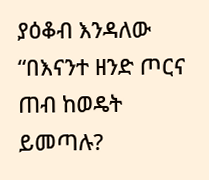ያዕቆብ እንዳለው “በእናንተ ዘንድ ጦርና ጠብ ከወዴት ይመጣሉ?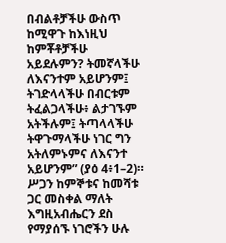በብልቶቻችሁ ውስጥ ከሚዋጉ ከእነዚህ ከምቾቶቻችሁ አይደሉምን? ትመኛላችሁ ለእናንተም አይሆንም፤ ትገድላላችሁ በብርቱም ትፈልጋላችሁ፥ ልታገኙም አትችሉም፤ ትጣላላችሁ ትዋጉማላችሁ ነገር ግን አትለምኑምና ለእናንተ አይሆንም” (ያዕ 4፥1–2)። ሥጋን ከምኞቱና ከመሻቱ ጋር መስቀል ማለት እግዚአብሔርን ደስ የማያሰኙ ነገሮችን ሁሉ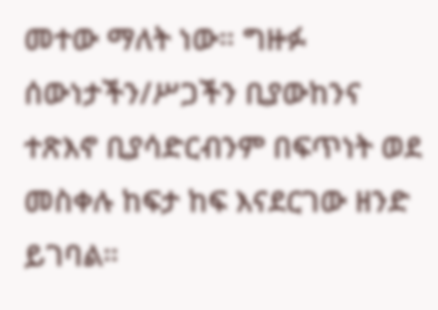መተው ማለት ነው። ግዙፉ ሰውነታችን/ሥጋችን ቢያውከንና ተጽእኖ ቢያሳድርብንም በፍጥነት ወደ መስቀሉ ከፍታ ከፍ እናደርገው ዘንድ ይገባል።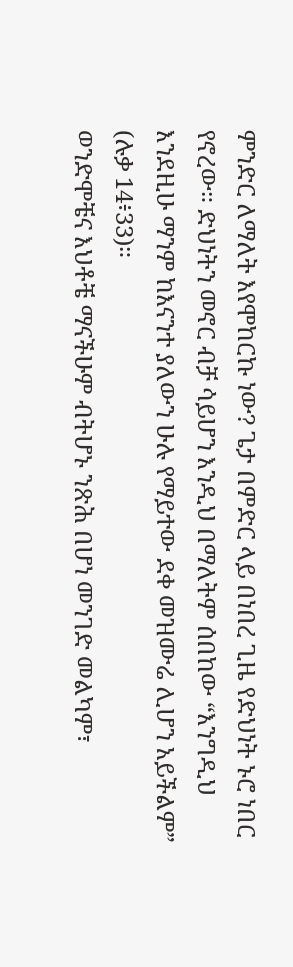ምንድር ለማለት እየሞከርኩ ነው? ጌታ በምድር ላይ በነበረ ጊዜ የድህነት ኑሮ ነበር የኖረው። ድህነትን መኖር ብቻ ሳይሆን እንዲህ በማለትም ሰበከው “እንግዲህ እንደዚሁ ማንም ከእናንተ ያለውን ሁሉ የማይተው ደቀ መዝሙሬ ሊሆን አይችልም” (ሉቃ 14፥33)።
ወንድሞቼና እህቶቼ ማናችሁም ብትሆኑ ንጽሕ በሆነ መንገድ መልካም፣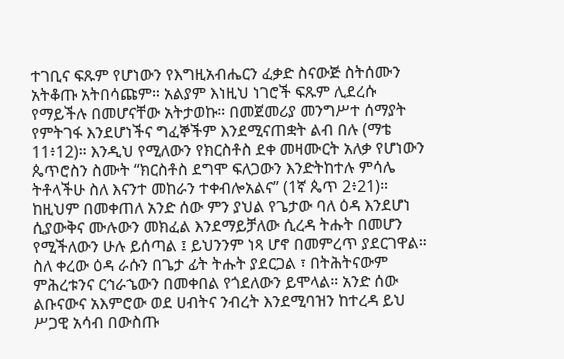ተገቢና ፍጹም የሆነውን የእግዚአብሔርን ፈቃድ ስናውጅ ስትሰሙን አትቆጡ አትበሳጩም። አልያም እነዚህ ነገሮች ፍጹም ሊደረሱ የማይችሉ በመሆናቸው አትታወኩ። በመጀመሪያ መንግሥተ ሰማያት የምትገፋ እንደሆነችና ግፈኞችም እንደሚናጠቋት ልብ በሉ (ማቴ 11፥12)። እንዲህ የሚለውን የክርስቶስ ደቀ መዛሙርት አለቃ የሆነውን ጴጥሮስን ስሙት “ክርስቶስ ደግሞ ፍለጋውን እንድትከተሉ ምሳሌ ትቶላችሁ ስለ እናንተ መከራን ተቀብሎአልና” (1ኛ ጴጥ 2፥21)። ከዚህም በመቀጠለ አንድ ሰው ምን ያህል የጌታው ባለ ዕዳ እንደሆነ ሲያውቅና ሙሉውን መክፈል እንደማይቻለው ሲረዳ ትሑት በመሆን የሚችለውን ሁሉ ይሰጣል ፤ ይህንንም ነጻ ሆኖ በመምረጥ ያደርገዋል። ስለ ቀረው ዕዳ ራሱን በጌታ ፊት ትሑት ያደርጋል ፣ በትሕትናውም ምሕረቱንና ርኅራኄውን በመቀበል የጎደለውን ይሞላል። አንድ ሰው ልቡናውና አእምሮው ወደ ሀብትና ንብረት እንደሚባዝን ከተረዳ ይህ ሥጋዊ አሳብ በውስጡ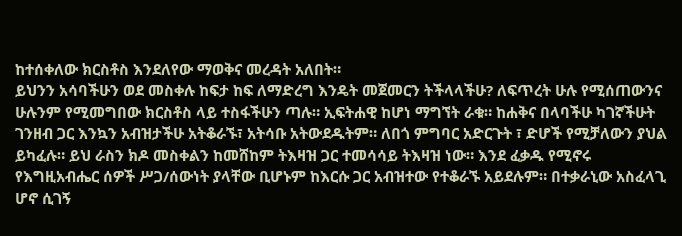ከተሰቀለው ክርስቶስ እንደለየው ማወቅና መረዳት አለበት።
ይህንን አሳባችሁን ወደ መስቀሉ ከፍታ ከፍ ለማድረግ እንዴት መጀመርን ትችላላችሁ? ለፍጥረት ሁሉ የሚሰጠውንና ሁሉንም የሚመግበው ክርስቶስ ላይ ተስፋችሁን ጣሉ። ኢፍትሐዊ ከሆነ ማግኘት ራቁ። ከሐቅና በላባችሁ ካገኛችሁት ገንዘብ ጋር እንኳን አብዝታችሁ አትቆራኙ፣ አትሳቡ አትውደዱትም። ለበጎ ምግባር አድርጉት ፣ ድሆች የሚቻለውን ያህል ይካፈሉ። ይህ ራስን ክዶ መስቀልን ከመሸከም ትእዛዝ ጋር ተመሳሳይ ትእዛዝ ነው። እንደ ፈቃዱ የሚኖሩ የእግዚአብሔር ሰዎች ሥጋ/ሰውነት ያላቸው ቢሆኑም ከእርሱ ጋር አብዝተው የተቆራኙ አይደሉም። በተቃራኒው አስፈላጊ ሆኖ ሲገኝ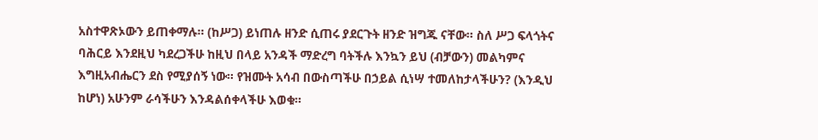አስተዋጽኦውን ይጠቀማሉ። (ከሥጋ) ይነጠሉ ዘንድ ሲጠሩ ያደርጉት ዘንድ ዝግጁ ናቸው። ስለ ሥጋ ፍላጎትና ባሕርይ እንደዚህ ካደረጋችሁ ከዚህ በላይ አንዳች ማድረግ ባትችሉ እንኳን ይህ (ብቻውን) መልካምና እግዚአብሔርን ደስ የሚያሰኝ ነው። የዝሙት አሳብ በውስጣችሁ በኃይል ሲነሣ ተመለከታላችሁን? (እንዲህ ከሆነ) አሁንም ራሳችሁን እንዳልሰቀላችሁ እወቁ።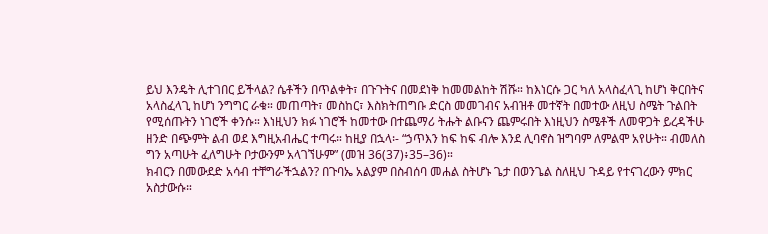ይህ እንዴት ሊተገበር ይችላል? ሴቶችን በጥልቀት፣ በጉጉትና በመደነቅ ከመመልከት ሽሹ። ከእነርሱ ጋር ካለ አላስፈላጊ ከሆነ ቅርበትና አላስፈላጊ ከሆነ ንግግር ራቁ። መጠጣት፣ መስከር፣ እስክትጠግቡ ድርስ መመገብና አብዝቶ መተኛት በመተው ለዚህ ስሜት ጉልበት የሚሰጡትን ነገሮች ቀንሱ። እነዚህን ክፉ ነገሮች ከመተው በተጨማሪ ትሑት ልቡናን ጨምሩበት እነዚህን ስሜቶች ለመዋጋት ይረዳችሁ ዘንድ በጭምት ልብ ወደ እግዚአብሔር ተጣሩ። ከዚያ በኋላ፡- “ኃጥእን ከፍ ከፍ ብሎ እንደ ሊባኖስ ዝግባም ለምልሞ አየሁት። ብመለስ ግን አጣሁት ፈለግሁት ቦታውንም አላገኘሁም” (መዝ 36(37)፥35–36)።
ክብርን በመውደድ አሳብ ተቸግራችኋልን? በጉባኤ አልያም በስብሰባ መሐል ስትሆኑ ጌታ በወንጌል ስለዚህ ጉዳይ የተናገረውን ምክር አስታውሱ።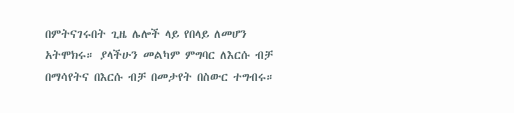በምትናገሩበት ጊዜ ሌሎች ላይ የበላይ ለመሆን አትሞክሩ። ያላችሁን መልካም ምግባር ለእርሱ ብቻ በማሳየትና በእርሱ ብቻ በመታየት በስውር ተግብሩ።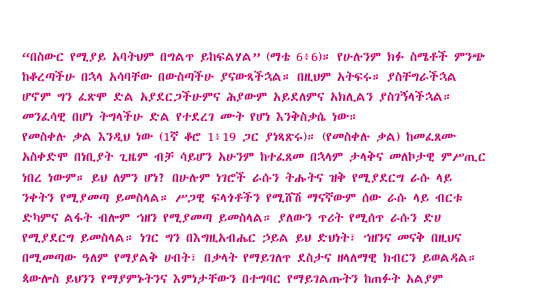“በስውር የሚያይ አባትህም በግልጥ ይከፍልሃል” (ማቴ 6፥6)። የሁሉንም ክፉ ስሜቶች ምንጭ ከቆረጣችሁ በኋላ አሳባቸው በውስጣችሁ ያናውጻችኋል። በዚህም አትፍሩ። ያስቸግራችኋል ሆኖም ግን ፈጽሞ ድል አያደርጋችሁምና ሕያውም አይደለምና አክሊልን ያስገኝላችኋል። መንፈሳዊ በሆነ ትግላችሁ ድል የተደረገ ሙት የሆነ እንቅስቃሴ ነው።
የመስቀሉ ቃል እንዲህ ነው (1ኛ ቆሮ 1፥19 ጋር ያነጻጽሩ)። (የመስቀሉ ቃል) ከመፈጸሙ አስቀድሞ በነቢያት ጊዜም ብቻ ሳይሆን አሁንም ከተፈጸመ በኋላም ታላቅና መለኮታዊ ምሥጢር ነበረ ነውም። ይህ ለምን ሆነ? በሁሉም ነገሮች ራሱን ትሑትና ዝቅ የሚያደርግ ራሱ ላይ ንቀትን የሚያመጣ ይመስላል። ሥጋዊ ፍላጎቶችን የሚሸሽ ማናኛውም ሰው ራሱ ላይ ብርቱ ድካምና ልፋት ብሎም ኀዘን የሚያመጣ ይመስላል። ያለውን ጥሪት የሚሰጥ ራሱን ድሀ የሚያደርግ ይመስላል። ነገር ግን በእግዚአብሔር ኃይል ይህ ድህነት፣ ኀዘንና መናቅ በዚህና በሚመጣው ዓለም የማያልቅ ሀብት፣ በቃላት የማይገለጥ ደስታና ዘላለማዊ ክብርን ይወልዳል። ጳውሎስ ይህንን የማያምኑትንና እምነታቸውን በተግባር የማይገልጡትን ከጠፉት አልያም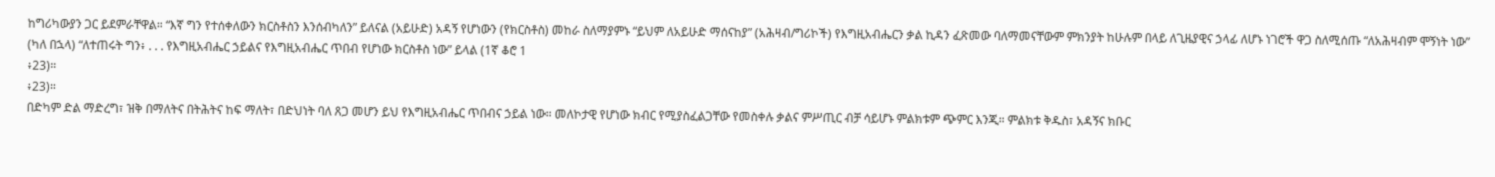ከግሪካውያን ጋር ይደምራቸዋል። “እኛ ግን የተሰቀለውን ክርስቶስን እንሰብካለን” ይለናል (አይሁድ) አዳኝ የሆነውን (የክርስቶስ) መከራ ስለማያምኑ “ይህም ለአይሁድ ማሰናከያ” (አሕዛብ/ግሪኮች) የእግዚአብሔርን ቃል ኪዳን ፈጽመው ባለማመናቸውም ምክንያት ከሁሉም በላይ ለጊዜያዊና ኃላፊ ለሆኑ ነገሮች ዋጋ ስለሚሰጡ “ለአሕዛብም ሞኝነት ነው” (ካለ በኋላ) “ለተጠሩት ግን፥ . . . የእግዚአብሔር ኃይልና የእግዚአብሔር ጥበብ የሆነው ክርስቶስ ነው” ይላል (1ኛ ቆሮ 1
፥23)።
፥23)።
በድካም ድል ማድረግ፣ ዝቅ በማለትና በትሕትና ከፍ ማለት፣ በድህነት ባለ ጸጋ መሆን ይህ የእግዚአብሔር ጥበብና ኃይል ነው። መለኮታዊ የሆነው ክብር የሚያስፈልጋቸው የመስቀሉ ቃልና ምሥጢር ብቻ ሳይሆኑ ምልክቱም ጭምር እንጂ። ምልክቱ ቅዱስ፣ አዳኝና ክቡር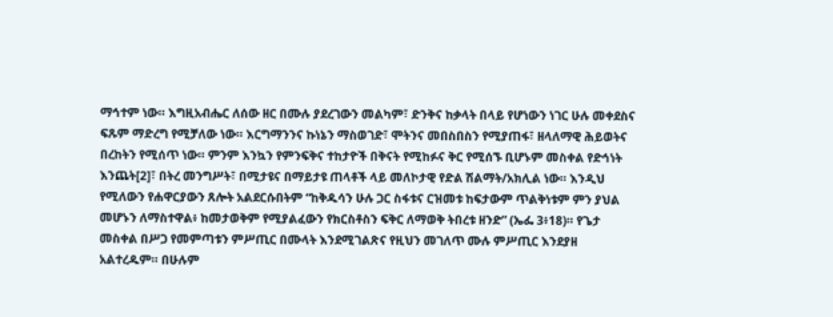ማኅተም ነው። እግዚአብሔር ለሰው ዘር በሙሉ ያደረገውን መልካም፣ ድንቅና ከቃላት በላይ የሆነውን ነገር ሁሉ መቀደስና ፍጹም ማድረግ የሚቻለው ነው። እርግማንንና ኩነኔን ማስወገድ፣ ሞትንና መበስበስን የሚያጠፋ፣ ዘላለማዊ ሕይወትና በረከትን የሚሰጥ ነው። ምንም እንኳን የምንፍቅና ተከታዮች በቅናት የሚከፉና ቅር የሚሰኙ ቢሆኑም መስቀል የድኅነት እንጨት[2]፣ በትረ መንግሥት፣ በሚታዩና በማይታዩ ጠላቶች ላይ መለኮታዊ የድል ሽልማት/አክሊል ነው። እንዲህ የሚለውን የሐዋርያውን ጸሎት አልደርሱበትም “ከቅዱሳን ሁሉ ጋር ስፋቱና ርዝመቱ ከፍታውም ጥልቅነቱም ምን ያህል መሆኑን ለማስተዋል፥ ከመታወቅም የሚያልፈውን የክርስቶስን ፍቅር ለማወቅ ትበረቱ ዘንድ” (ኤፌ 3፥18)። የጌታ መስቀል በሥጋ የመምጣቱን ምሥጢር በሙላት እንደሚገልጽና የዚህን መገለጥ ሙሉ ምሥጢር እንደያዘ አልተረዱም። በሁሉም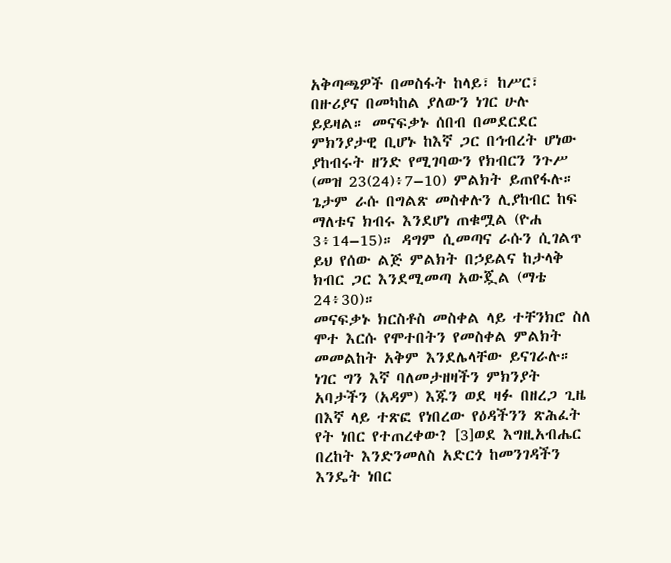አቅጣጫዎች በመስፋት ከላይ፣ ከሥር፣ በዙሪያና በመካከል ያለውን ነገር ሁሉ ይይዛል። መናፍቃኑ ሰበብ በመደርደር ምክንያታዊ ቢሆኑ ከእኛ ጋር በኅብረት ሆነው ያከብሩት ዘንድ የሚገባውን የክብርን ንጉሥ (መዝ 23(24)፥7–10) ምልክት ይጠየፋሉ። ጌታም ራሱ በግልጽ መስቀሉን ሊያከብር ከፍ ማለቱና ክብሩ እንደሆነ ጠቁሟል (ዮሐ 3፥14–15)። ዳግም ሲመጣና ራሱን ሲገልጥ ይህ የሰው ልጅ ምልክት በኃይልና ከታላቅ ክብር ጋር እንደሚመጣ አውጇል (ማቴ 24፥30)።
መናፍቃኑ ክርስቶስ መስቀል ላይ ተቸንክሮ ስለ ሞተ እርሱ የሞተበትን የመስቀል ምልክት መመልከት አቅም እንደሌላቸው ይናገራሉ። ነገር ግን እኛ ባለመታዘዛችን ምክንያት አባታችን (አዳም) እጁን ወደ ዛፉ በዘረጋ ጊዜ በእኛ ላይ ተጽፎ የነበረው የዕዳችንን ጽሕፈት የት ነበር የተጠረቀው? [3]ወደ እግዚአብሔር በረከት እንድንመለስ አድርጎ ከመንገዳችን እንዴት ነበር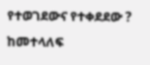የተወገደውና የተቀደደው ? ከመተላለፍ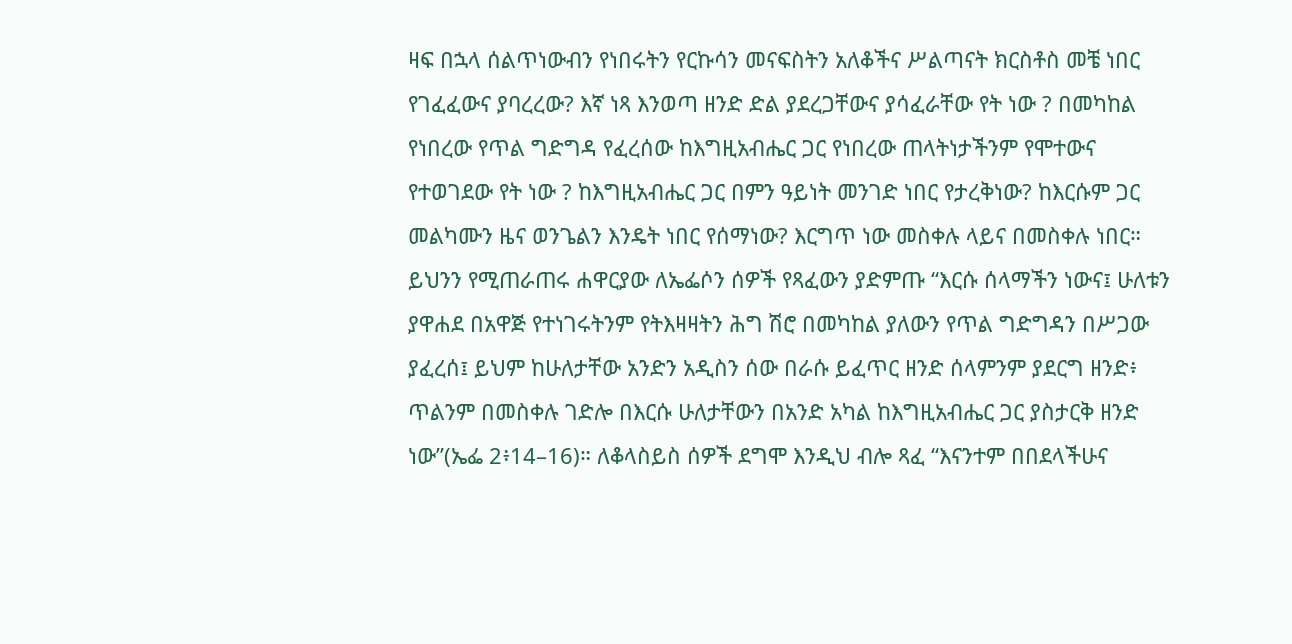ዛፍ በኋላ ሰልጥነውብን የነበሩትን የርኩሳን መናፍስትን አለቆችና ሥልጣናት ክርስቶስ መቼ ነበር የገፈፈውና ያባረረው? እኛ ነጻ እንወጣ ዘንድ ድል ያደረጋቸውና ያሳፈራቸው የት ነው ? በመካከል የነበረው የጥል ግድግዳ የፈረሰው ከእግዚአብሔር ጋር የነበረው ጠላትነታችንም የሞተውና የተወገደው የት ነው ? ከእግዚአብሔር ጋር በምን ዓይነት መንገድ ነበር የታረቅነው? ከእርሱም ጋር መልካሙን ዜና ወንጌልን እንዴት ነበር የሰማነው? እርግጥ ነው መስቀሉ ላይና በመስቀሉ ነበር። ይህንን የሚጠራጠሩ ሐዋርያው ለኤፌሶን ሰዎች የጻፈውን ያድምጡ “እርሱ ሰላማችን ነውና፤ ሁለቱን ያዋሐደ በአዋጅ የተነገሩትንም የትእዛዛትን ሕግ ሽሮ በመካከል ያለውን የጥል ግድግዳን በሥጋው ያፈረሰ፤ ይህም ከሁለታቸው አንድን አዲስን ሰው በራሱ ይፈጥር ዘንድ ሰላምንም ያደርግ ዘንድ፥ ጥልንም በመስቀሉ ገድሎ በእርሱ ሁለታቸውን በአንድ አካል ከእግዚአብሔር ጋር ያስታርቅ ዘንድ ነው”(ኤፌ 2፥14–16)። ለቆላስይስ ሰዎች ደግሞ እንዲህ ብሎ ጻፈ “እናንተም በበደላችሁና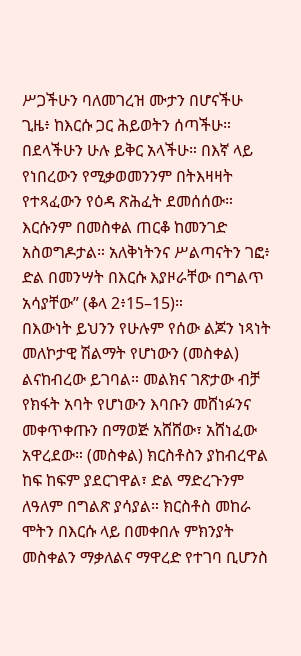ሥጋችሁን ባለመገረዝ ሙታን በሆናችሁ ጊዜ፥ ከእርሱ ጋር ሕይወትን ሰጣችሁ። በደላችሁን ሁሉ ይቅር አላችሁ። በእኛ ላይ የነበረውን የሚቃወመንንም በትእዛዛት የተጻፈውን የዕዳ ጽሕፈት ደመሰሰው። እርሱንም በመስቀል ጠርቆ ከመንገድ አስወግዶታል። አለቅነትንና ሥልጣናትን ገፎ፥ ድል በመንሣት በእርሱ እያዞራቸው በግልጥ አሳያቸው” (ቆላ 2፥15–15)።
በእውነት ይህንን የሁሉም የሰው ልጆን ነጻነት መለኮታዊ ሽልማት የሆነውን (መስቀል) ልናከብረው ይገባል። መልክና ገጽታው ብቻ የክፋት አባት የሆነውን እባቡን መሸነፉንና መቀጥቀጡን በማወጅ አሸሸው፣ አሸነፈው አዋረደው። (መስቀል) ክርስቶስን ያከብረዋል ከፍ ከፍም ያደርገዋል፣ ድል ማድረጉንም ለዓለም በግልጽ ያሳያል። ክርስቶስ መከራ ሞትን በእርሱ ላይ በመቀበሉ ምክንያት መስቀልን ማቃለልና ማዋረድ የተገባ ቢሆንስ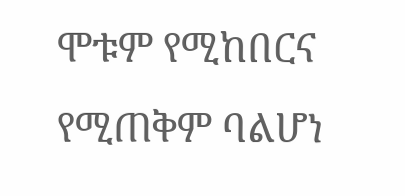ሞቱም የሚከበርና የሚጠቅም ባልሆነ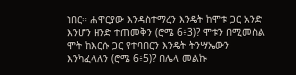ነበር። ሐዋርያው እንዳስተማረን እንዴት ከሞቱ ጋር አንድ እንሆን ዘንድ ተጠመቅን (ሮሜ 6፥3)? ሞቱን በሚመስል ሞት ከእርሱ ጋር የተባበርን እንዴት ትንሣኤውን እንካፈላለን (ሮሜ 6፥5)? በሌላ መልኩ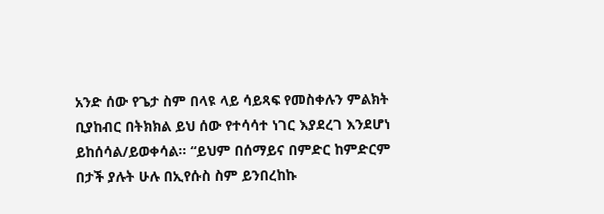አንድ ሰው የጌታ ስም በላዩ ላይ ሳይጻፍ የመስቀሉን ምልክት ቢያከብር በትክክል ይህ ሰው የተሳሳተ ነገር እያደረገ እንደሆነ ይከሰሳል/ይወቀሳል። “ይህም በሰማይና በምድር ከምድርም በታች ያሉት ሁሉ በኢየሱስ ስም ይንበረከኩ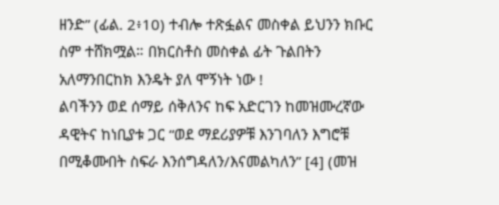ዘንድ” (ፊል. 2፥10) ተብሎ ተጽፏልና መስቀል ይህንን ክቡር ስም ተሸክሟል። በክርስቶስ መስቀል ፊት ጉልበትን አለማንበርከክ እንዴት ያለ ሞኝነት ነው !
ልባችንን ወደ ሰማይ ሰቅለንና ከፍ አድርገን ከመዝሙረኛው ዳዊትና ከነቢያቱ ጋር “ወደ ማደሪያዎቹ እንገባለን እግሮቹ በሚቆሙበት ስፍራ እንሰግዳለን/እናመልካለን” [4] (መዝ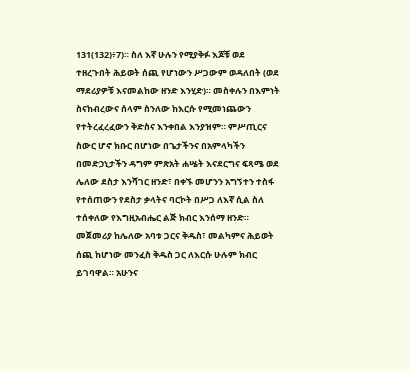131(132)፥7)። ስለ እኛ ሁሉን የሚያቅፉ እጆቹ ወደ ተዘረጉበት ሕይወት ሰጪ የሆነውን ሥጋውም ወዳለበት (ወደ ማደሪያዎቹ እናመልከው ዘንድ እንሂድ)። መስቀሉን በእምነት ስናከብረውና ሰላም ስንለው ከእርሱ የሚመነጨውን የተትረፈረፈውን ቅድስና እንቀበል እንያዝም። ምሥጢርና ስውር ሆኖ ክቡር በሆነው በጌታችንና በአምላካችን በመድኃኒታችን ዳግም ምጽአት ሐሤት እናደርግና ፍጻሜ ወደ ሌለው ደስታ እንሻገር ዘንድ፣ በቀኙ መሆንን አግኝተን ተስፋ የተሰጠውን የደስታ ቃላትና ባርኮት በሥጋ ለእኛ ሲል ስለ ተሰቀለው የእግዚአብሔር ልጅ ክብር እንሰማ ዘንድ።
መጀመሪያ ከሌለው አባቱ ጋርና ቅዱስ፣ መልካምና ሕይወት ሰጪ ከሆነው መንፈስ ቅዱስ ጋር ለእርሱ ሁሉም ክብር ይገባዋል። አሁንና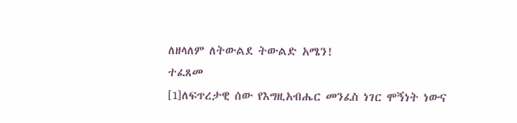ለዘላለም ለትውልደ ትውልድ አሜን!
ተፈጸመ
[1]ለፍጥረታዊ ሰው የእግዚአብሔር መንፈስ ነገር ሞኝነት ነውና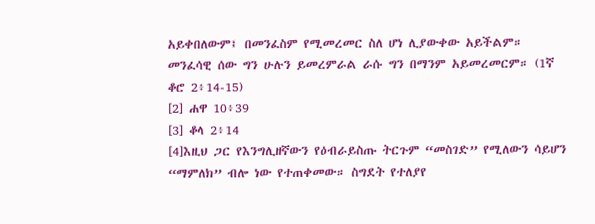አይቀበለውም፤ በመንፈስም የሚመረመር ስለ ሆነ ሊያውቀው አይችልም። መንፈሳዊ ሰው ግን ሁሉን ይመረምራል ራሱ ግን በማንም አይመረመርም። (1ኛ ቆሮ 2፥14-15)
[2] ሐዋ 10፥39
[3] ቆላ 2፥14
[4]እዚህ ጋር የእንግሊዘኛውን የዕብራይስጡ ትርጉም “መስገድ” የሚለውን ሳይሆን “ማምለክ” ብሎ ነው የተጠቀመው። ስግደት የተለያየ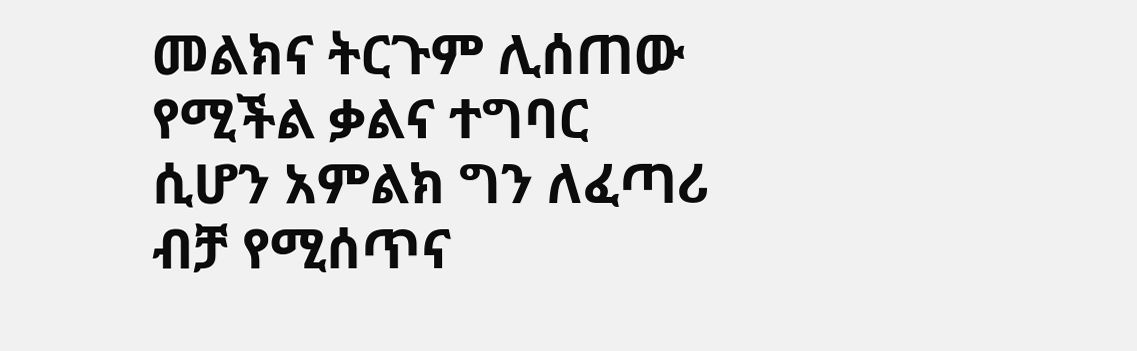መልክና ትርጉም ሊሰጠው የሚችል ቃልና ተግባር ሲሆን አምልክ ግን ለፈጣሪ ብቻ የሚሰጥና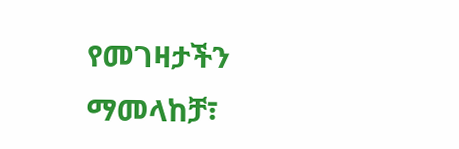የመገዛታችን ማመላከቻ፣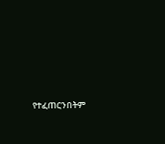የተፈጠርንበትም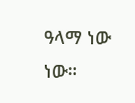ዓላማ ነው ነው።